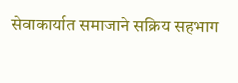सेवाकार्यात समाजाने सक्रिय सहभाग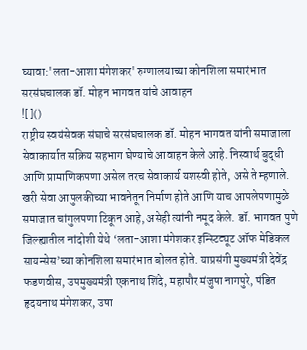घ्यावा:'लता-आशा मंगेशकर' रुग्णालयाच्या कोनशिला समारंभात सरसंघचालक डॉ. मोहन भागवत यांचे आवाहन
![]()
राष्ट्रीय स्वयंसेवक संघाचे सरसंघचालक डॉ. मोहन भागवत यांनी समाजाला सेवाकार्यात सक्रिय सहभाग घेण्याचे आवाहन केले आहे. निस्वार्थ बुद्धी आणि प्रामाणिकपणा असेल तरच सेवाकार्य यशस्वी होते, असे ते म्हणाले. खरी सेवा आपुलकीच्या भावनेतून निर्माण होते आणि याच आपलेपणामुळे समाजात चांगुलपणा टिकून आहे, असेही त्यांनी नमूद केले. डॉ. भागवत पुणे जिल्ह्यातील नांदोशी येथे ‘लता-आशा मंगेशकर इन्स्टिट्यूट ऑफ मेडिकल सायन्सेस’च्या कोनशिला समारंभात बोलत होते. याप्रसंगी मुख्यमंत्री देवेंद्र फडणवीस, उपमुख्यमंत्री एकनाथ शिंदे, महापौर मंजुषा नागपुरे, पंडित हृदयनाथ मंगेशकर, उषा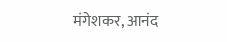मंगेशकर, आनंद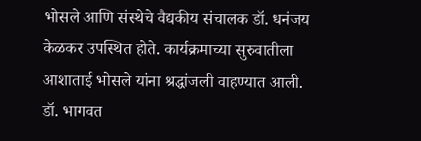भोसले आणि संस्थेचे वैद्यकीय संचालक डॉ. धनंजय केळकर उपस्थित होते. कार्यक्रमाच्या सुरुवातीला आशाताई भोसले यांना श्रद्धांजली वाहण्यात आली. डॉ. भागवत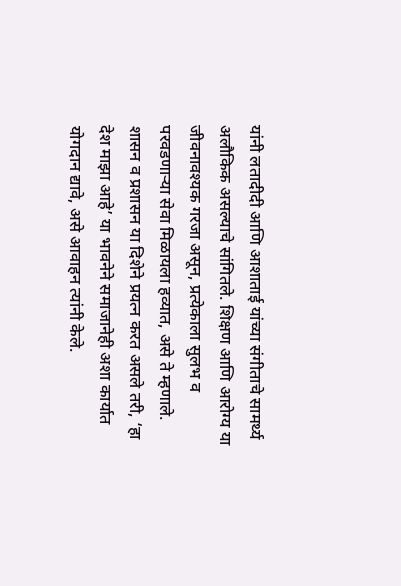यांनी लतादीदी आणि आशाताई यांच्या संगीताचे सामर्थ्य अलौकिक असल्याचे सांगितले. शिक्षण आणि आरोग्य या जीवनावश्यक गरजा असून, प्रत्येकाला सुलभ व परवडणाऱ्या सेवा मिळायला हव्यात, असे ते म्हणाले. शासन व प्रशासन या दिशेने प्रयत्न करत असले तरी, ‘हा देश माझा आहे’ या भावनेने समाजानेही अशा कार्यात योगदान द्यावे, असे आवाहन त्यांनी केले.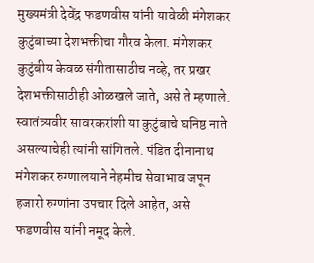मुख्यमंत्री देवेंद्र फडणवीस यांनी यावेळी मंगेशकर कुटुंबाच्या देशभक्तीचा गौरव केला. मंगेशकर कुटुंबीय केवळ संगीतासाठीच नव्हे, तर प्रखर देशभक्तीसाठीही ओळखले जाते, असे ते म्हणाले. स्वातंत्र्यवीर सावरकरांशी या कुटुंबाचे घनिष्ठ नाते असल्याचेही त्यांनी सांगितले. पंडित दीनानाथ मंगेशकर रुग्णालयाने नेहमीच सेवाभाव जपून हजारो रुग्णांना उपचार दिले आहेत, असे फडणवीस यांनी नमूद केले.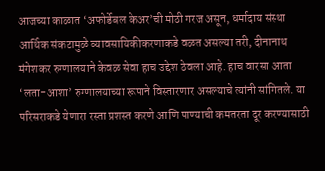आजच्या काळात ‘अफोर्डेबल केअर’ची मोठी गरज असून, धर्मादाय संस्था आर्थिक संकटामुळे व्यावसायिकीकरणाकडे वळत असल्या तरी, दीनानाथ मंगेशकर रुग्णालयाने केवळ सेवा हाच उद्देश ठेवला आहे. हाच वारसा आता ‘लता-आशा’ रुग्णालयाच्या रूपाने विस्तारणार असल्याचे त्यांनी सांगितले. या परिसराकडे येणारा रस्ता प्रशस्त करणे आणि पाण्याची कमतरता दूर करण्यासाठी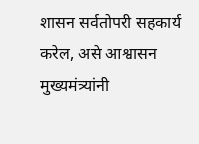शासन सर्वतोपरी सहकार्य करेल, असे आश्वासन मुख्यमंत्र्यांनी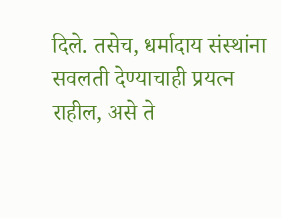दिले. तसेच, धर्मादाय संस्थांना सवलती देण्याचाही प्रयत्न राहील, असे ते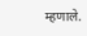म्हणाले.